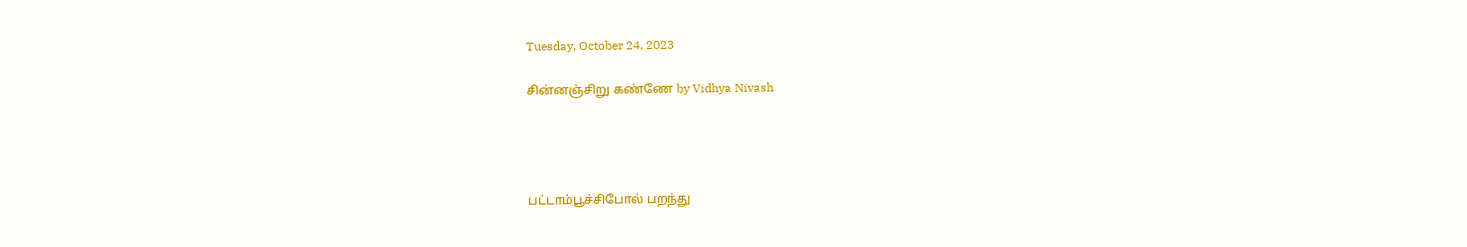Tuesday, October 24, 2023

சின்னஞ்சிறு கண்ணே by Vidhya Nivash




பட்டாம்பூச்சிபோல் பறந்து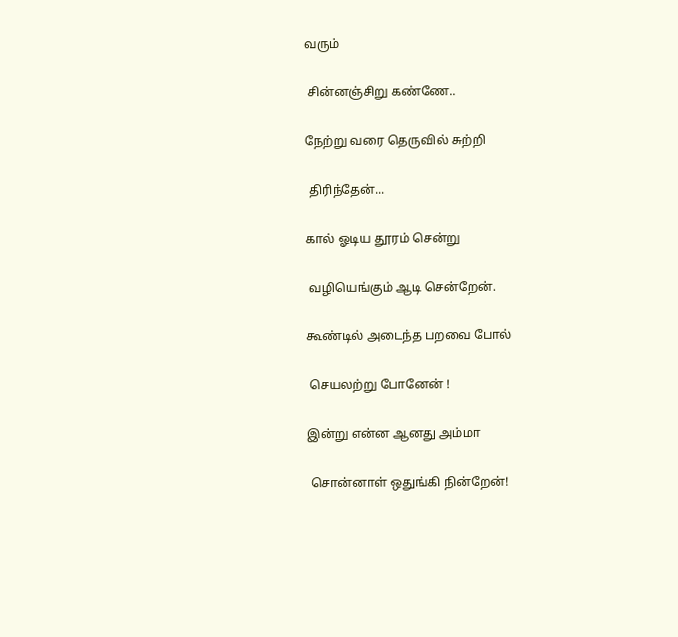வரும்

 சின்னஞ்சிறு கண்ணே..

நேற்று வரை தெருவில் சுற்றி

 திரிந்தேன்...

கால் ஓடிய தூரம் சென்று

 வழியெங்கும் ஆடி சென்றேன்.

கூண்டில் அடைந்த பறவை போல்

 செயலற்று போனேன் !

இன்று என்ன ஆனது அம்மா

 சொன்னாள் ஒதுங்கி நின்றேன்!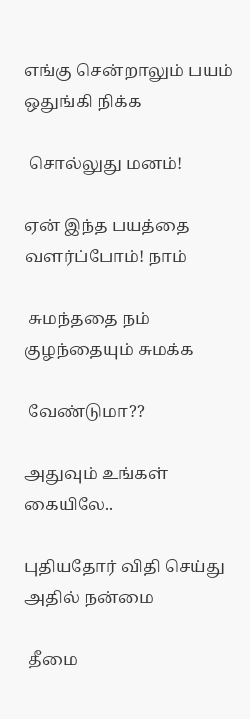எங்கு சென்றாலும் பயம் ஒதுங்கி நிக்க

 சொல்லுது மனம்!

ஏன் இந்த பயத்தை வளர்ப்போம்! நாம்

 சுமந்ததை நம் குழந்தையும் சுமக்க

 வேண்டுமா??

அதுவும் உங்கள் கையிலே..

புதியதோர் விதி செய்து அதில் நன்மை

 தீமை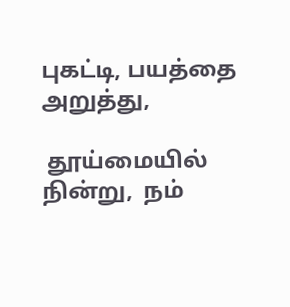புகட்டி, பயத்தை அறுத்து,

 தூய்மையில் நின்று,  நம்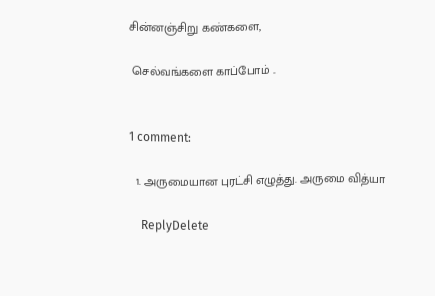சின்னஞ்சிறு கண்களை,

 செல்வங்களை காப்போம் ..


1 comment:

  1. அருமையான புரட்சி எழுத்து. அருமை வித்யா

    ReplyDelete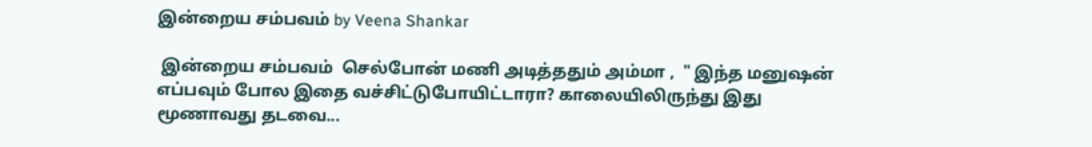இன்றைய சம்பவம் by Veena Shankar

 இன்றைய சம்பவம்  செல்போன் மணி அடித்ததும் அம்மா ,  " இந்த மனுஷன் எப்பவும் போல இதை வச்சிட்டுபோயிட்டாரா? காலையிலிருந்து இது மூணாவது தடவை...